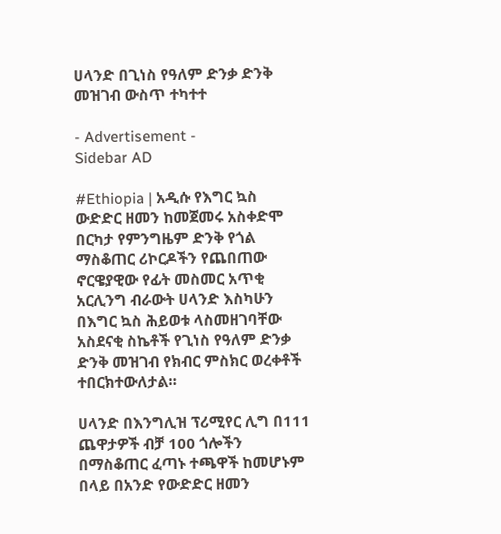ሀላንድ በጊነስ የዓለም ድንቃ ድንቅ መዝገብ ውስጥ ተካተተ

- Advertisement -
Sidebar AD

#Ethiopia | አዲሱ የእግር ኳስ ውድድር ዘመን ከመጀመሩ አስቀድሞ በርካታ የምንግዜም ድንቅ የጎል ማስቆጠር ሪኮርዶችን የጨበጠው ኖርዌያዊው የፊት መስመር አጥቂ አርሊንግ ብራውት ሀላንድ እስካሁን በእግር ኳስ ሕይወቱ ላስመዘገባቸው አስደናቂ ስኬቶች የጊነስ የዓለም ድንቃ ድንቅ መዝገብ የክብር ምስክር ወረቀቶች ተበርክተውለታል።

ሀላንድ በእንግሊዝ ፕሪሚየር ሊግ በ111 ጨዋታዎች ብቻ 100 ጎሎችን በማስቆጠር ፈጣኑ ተጫዋች ከመሆኑም በላይ በአንድ የውድድር ዘመን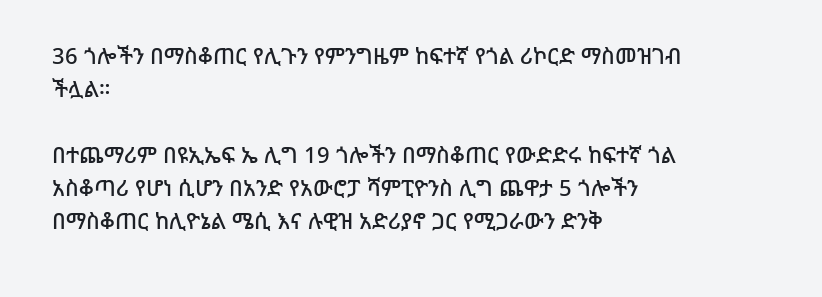36 ጎሎችን በማስቆጠር የሊጉን የምንግዜም ከፍተኛ የጎል ሪኮርድ ማስመዝገብ ችሏል።

በተጨማሪም በዩኢኤፍ ኤ ሊግ 19 ጎሎችን በማስቆጠር የውድድሩ ከፍተኛ ጎል አስቆጣሪ የሆነ ሲሆን በአንድ የአውሮፓ ሻምፒዮንስ ሊግ ጨዋታ 5 ጎሎችን በማስቆጠር ከሊዮኔል ሜሲ እና ሉዊዝ አድሪያኖ ጋር የሚጋራውን ድንቅ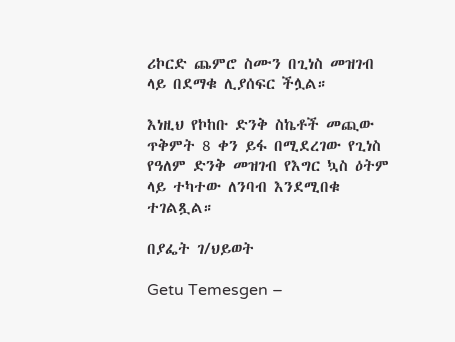ሪኮርድ ጨምሮ ስሙን በጊነስ መዝገብ ላይ በደማቁ ሊያሰፍር ችሏል።

እነዚህ የኮከቡ ድንቅ ስኬቶች መጪው ጥቅምት 8 ቀን ይፋ በሚደረገው የጊነስ የዓለም ድንቅ መዝገብ የእግር ኳስ ዕትም ላይ ተካተው ለንባብ እንደሚበቁ ተገልጿል።

በያፌት ገ/ህይወት

Getu Temesgen –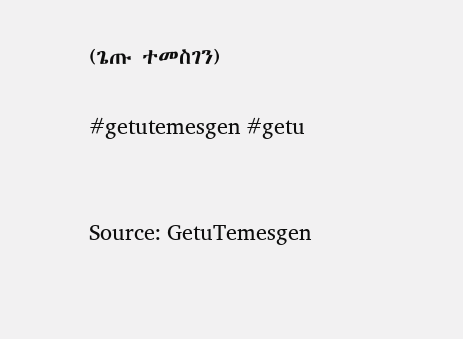(ጌጡ ተመስገን)

#getutemesgen #getu


Source: GetuTemesgen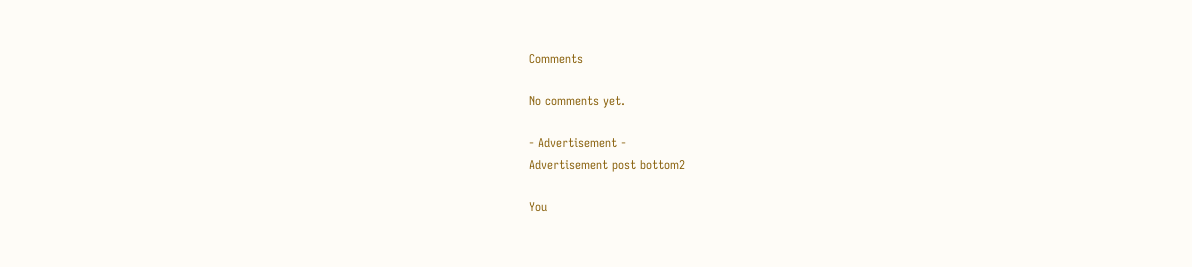Comments

No comments yet.

- Advertisement -
Advertisement post bottom2

You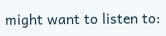might want to listen to: